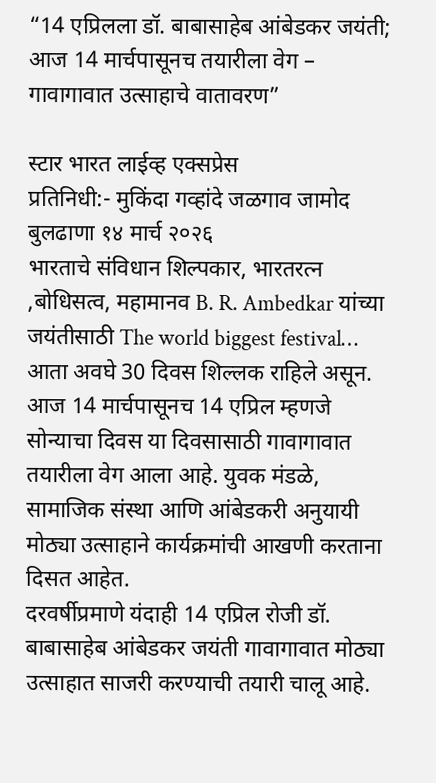“14 एप्रिलला डॉ. बाबासाहेब आंबेडकर जयंती; आज 14 मार्चपासूनच तयारीला वेग – गावागावात उत्साहाचे वातावरण”

स्टार भारत लाईव्ह एक्सप्रेस
प्रतिनिधी:- मुकिंदा गव्हांदे जळगाव जामोद
बुलढाणा १४ मार्च २०२६
भारताचे संविधान शिल्पकार, भारतरत्न ,बोधिसत्व, महामानव B. R. Ambedkar यांच्या जयंतीसाठी The world biggest festival… आता अवघे 30 दिवस शिल्लक राहिले असून. आज 14 मार्चपासूनच 14 एप्रिल म्हणजे सोन्याचा दिवस या दिवसासाठी गावागावात तयारीला वेग आला आहे. युवक मंडळे, सामाजिक संस्था आणि आंबेडकरी अनुयायी मोठ्या उत्साहाने कार्यक्रमांची आखणी करताना दिसत आहेत.
दरवर्षीप्रमाणे यंदाही 14 एप्रिल रोजी डॉ. बाबासाहेब आंबेडकर जयंती गावागावात मोठ्या उत्साहात साजरी करण्याची तयारी चालू आहे.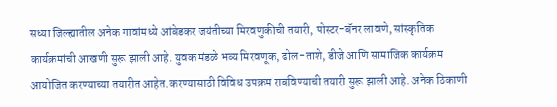सध्या जिल्ह्यातील अनेक गावांमध्ये आंबेडकर जयंतीच्या मिरवणुकीची तयारी, पोस्टर-बॅनर लावणे, सांस्कृतिक कार्यक्रमांची आखणी सुरू झाली आहे. युवक मंडळे भव्य मिरवणूक, ढोल-ताशे, डीजे आणि सामाजिक कार्यक्रम आयोजित करण्याच्या तयारीत आहेत.करण्यासाठी विविध उपक्रम राबविण्याची तयारी सुरू झाली आहे. अनेक ठिकाणी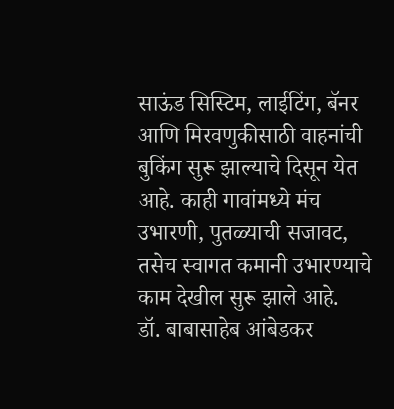साऊंड सिस्टिम, लाईटिंग, बॅनर आणि मिरवणुकीसाठी वाहनांची बुकिंग सुरू झाल्याचे दिसून येत आहे. काही गावांमध्ये मंच उभारणी, पुतळ्याची सजावट, तसेच स्वागत कमानी उभारण्याचे काम देखील सुरू झाले आहे.
डॉ. बाबासाहेब आंबेडकर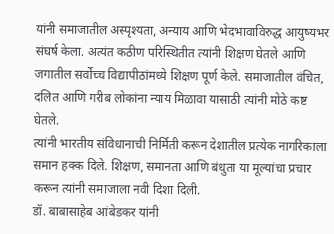यांनी समाजातील अस्पृश्यता, अन्याय आणि भेदभावाविरुद्ध आयुष्यभर संघर्ष केला. अत्यंत कठीण परिस्थितीत त्यांनी शिक्षण घेतले आणि जगातील सर्वोच्च विद्यापीठांमध्ये शिक्षण पूर्ण केले. समाजातील वंचित, दलित आणि गरीब लोकांना न्याय मिळावा यासाठी त्यांनी मोठे कष्ट घेतले.
त्यांनी भारतीय संविधानाची निर्मिती करून देशातील प्रत्येक नागरिकाला समान हक्क दिले. शिक्षण, समानता आणि बंधुता या मूल्यांचा प्रचार करून त्यांनी समाजाला नवी दिशा दिली.
डॉ. बाबासाहेब आंबेडकर यांनी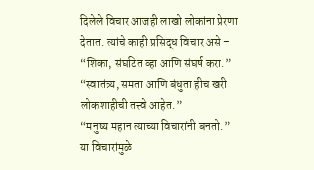दिलेले विचार आजही लाखो लोकांना प्रेरणा देतात. त्यांचे काही प्रसिद्ध विचार असे –
“शिका, संघटित व्हा आणि संघर्ष करा.”
“स्वातंत्र्य, समता आणि बंधुता हीच खरी लोकशाहीची तत्त्वे आहेत.”
“मनुष्य महान त्याच्या विचारांनी बनतो.”
या विचारांमुळे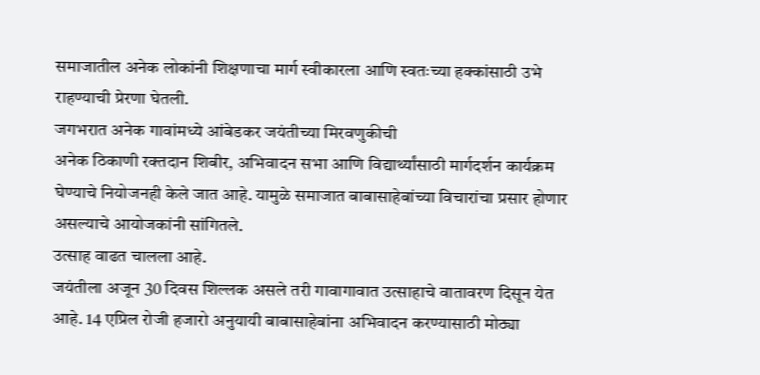समाजातील अनेक लोकांनी शिक्षणाचा मार्ग स्वीकारला आणि स्वतःच्या हक्कांसाठी उभे राहण्याची प्रेरणा घेतली.
जगभरात अनेक गावांमध्ये आंबेडकर जयंतीच्या मिरवणुकीची
अनेक ठिकाणी रक्तदान शिबीर, अभिवादन सभा आणि विद्यार्थ्यांसाठी मार्गदर्शन कार्यक्रम घेण्याचे नियोजनही केले जात आहे. यामुळे समाजात बाबासाहेबांच्या विचारांचा प्रसार होणार असल्याचे आयोजकांनी सांगितले.
उत्साह वाढत चालला आहे.
जयंतीला अजून 30 दिवस शिल्लक असले तरी गावागावात उत्साहाचे वातावरण दिसून येत आहे. 14 एप्रिल रोजी हजारो अनुयायी बाबासाहेबांना अभिवादन करण्यासाठी मोठ्या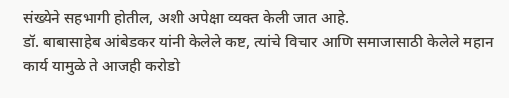संख्येने सहभागी होतील, अशी अपेक्षा व्यक्त केली जात आहे.
डॉ. बाबासाहेब आंबेडकर यांनी केलेले कष्ट, त्यांचे विचार आणि समाजासाठी केलेले महान कार्य यामुळे ते आजही करोडो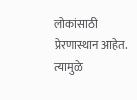लोकांसाठी प्रेरणास्थान आहेत. त्यामुळे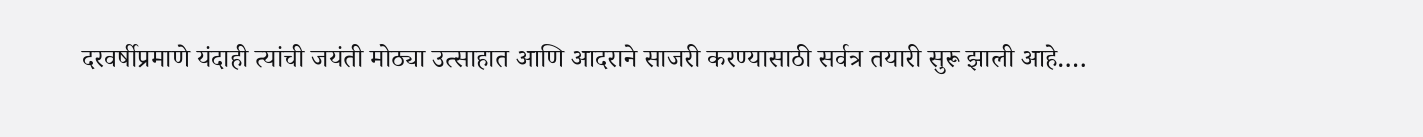दरवर्षीप्रमाणे यंदाही त्यांची जयंती मोठ्या उत्साहात आणि आदराने साजरी करण्यासाठी सर्वत्र तयारी सुरू झाली आहे….